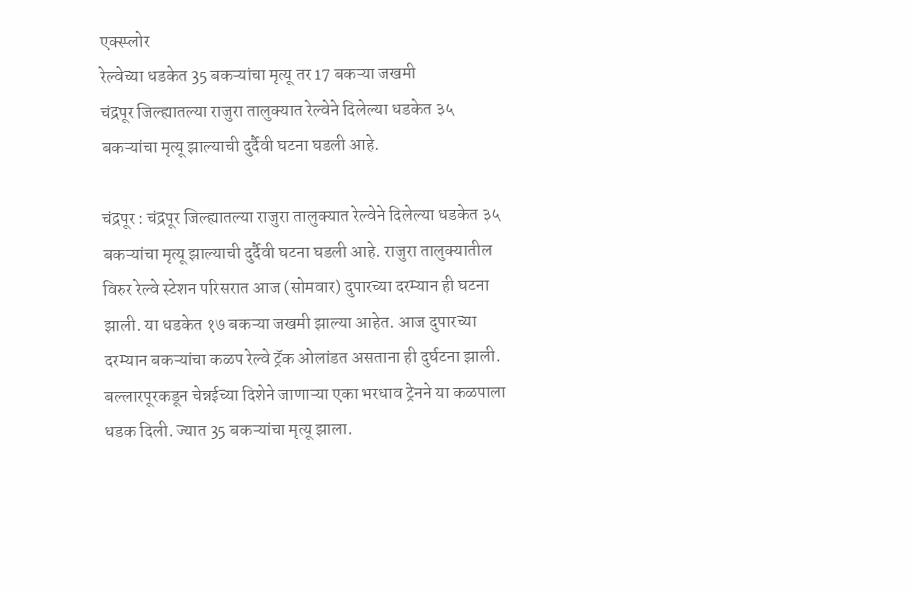एक्स्प्लोर
रेल्वेच्या धडकेत 35 बकऱ्यांचा मृत्यू तर 17 बकऱ्या जखमी
चंद्रपूर जिल्ह्यातल्या राजुरा तालुक्यात रेल्वेने दिलेल्या धडकेत ३५ बकऱ्यांचा मृत्यू झाल्याची दुर्दैवी घटना घडली आहे.

चंद्रपूर : चंद्रपूर जिल्ह्यातल्या राजुरा तालुक्यात रेल्वेने दिलेल्या धडकेत ३५ बकऱ्यांचा मृत्यू झाल्याची दुर्दैवी घटना घडली आहे. राजुरा तालुक्यातील विरुर रेल्वे स्टेशन परिसरात आज (सोमवार) दुपारच्या दरम्यान ही घटना झाली. या धडकेत १७ बकऱ्या जखमी झाल्या आहेत. आज दुपारच्या दरम्यान बकऱ्यांचा कळप रेल्वे ट्रॅक ओलांडत असताना ही दुर्घटना झाली. बल्लारपूरकडून चेन्नईच्या दिशेने जाणाऱ्या एका भरधाव ट्रेनने या कळपाला धडक दिली. ज्यात 35 बकऱ्यांचा मृत्यू झाला.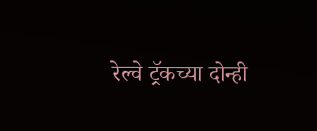रेल्वे ट्रॅकच्या दोन्ही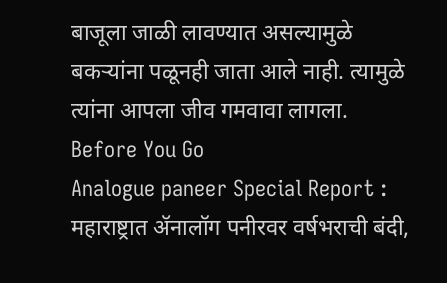बाजूला जाळी लावण्यात असल्यामुळे बकऱ्यांना पळूनही जाता आले नाही. त्यामुळे त्यांना आपला जीव गमवावा लागला.
Before You Go
Analogue paneer Special Report : महाराष्ट्रात ॲनालॉग पनीरवर वर्षभराची बंदी,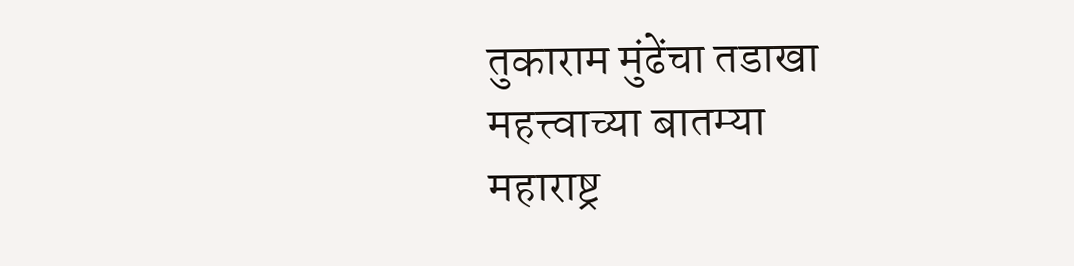तुकाराम मुंढेंचा तडाखा
महत्त्वाच्या बातम्या
महाराष्ट्र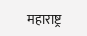महाराष्ट्र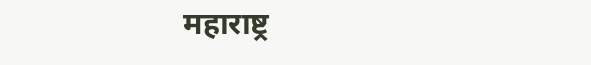महाराष्ट्र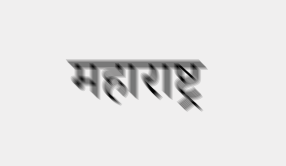महाराष्ट्र